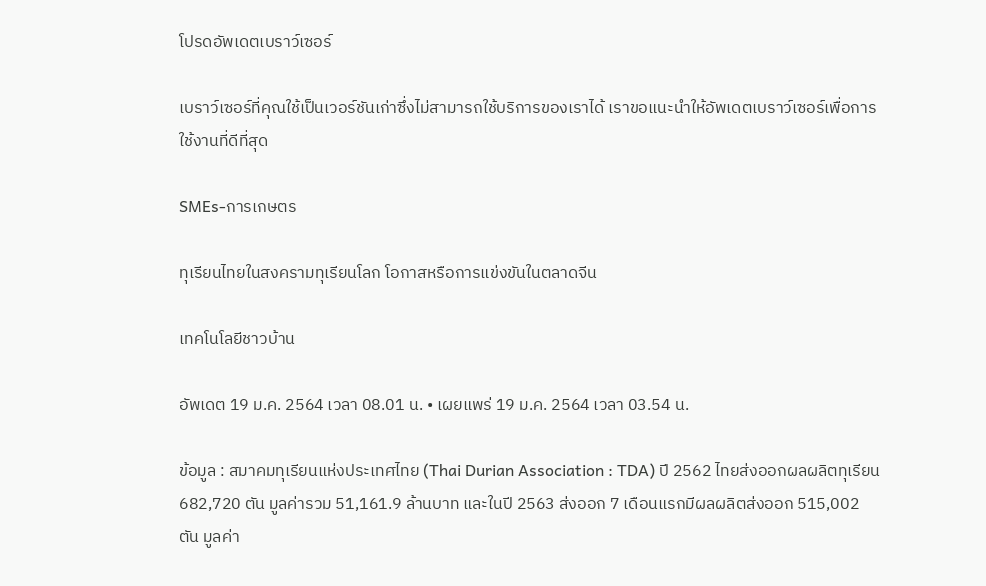โปรดอัพเดตเบราว์เซอร์

เบราว์เซอร์ที่คุณใช้เป็นเวอร์ชันเก่าซึ่งไม่สามารถใช้บริการของเราได้ เราขอแนะนำให้อัพเดตเบราว์เซอร์เพื่อการใช้งานที่ดีที่สุด

SMEs-การเกษตร

ทุเรียนไทยในสงครามทุเรียนโลก โอกาสหรือการแข่งขันในตลาดจีน

เทคโนโลยีชาวบ้าน

อัพเดต 19 ม.ค. 2564 เวลา 08.01 น. • เผยแพร่ 19 ม.ค. 2564 เวลา 03.54 น.

ข้อมูล : สมาคมทุเรียนแห่งประเทศไทย (Thai Durian Association : TDA) ปี 2562 ไทยส่งออกผลผลิตทุเรียน 682,720 ตัน มูลค่ารวม 51,161.9 ล้านบาท และในปี 2563 ส่งออก 7 เดือนแรกมีผลผลิตส่งออก 515,002 ตัน มูลค่า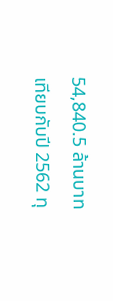54,840.5 ล้านบาท เทียบกับปี 2562 ทุ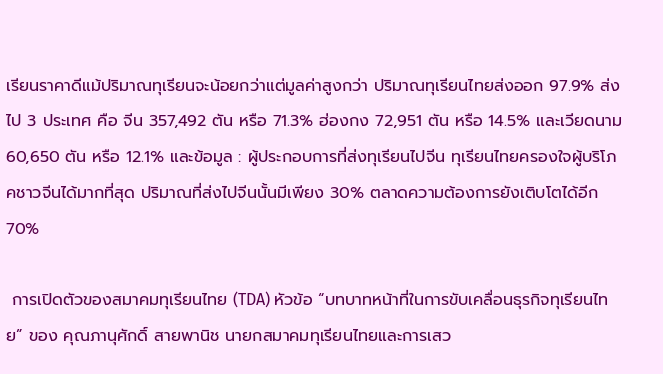เรียนราคาดีแม้ปริมาณทุเรียนจะน้อยกว่าแต่มูลค่าสูงกว่า ปริมาณทุเรียนไทยส่งออก 97.9% ส่งไป 3 ประเทศ คือ จีน 357,492 ตัน หรือ 71.3% ฮ่องกง 72,951 ตัน หรือ 14.5% และเวียดนาม 60,650 ตัน หรือ 12.1% และข้อมูล : ผู้ประกอบการที่ส่งทุเรียนไปจีน ทุเรียนไทยครองใจผู้บริโภคชาวจีนได้มากที่สุด ปริมาณที่ส่งไปจีนนั้นมีเพียง 30% ตลาดความต้องการยังเติบโตได้อีก 70%

 การเปิดตัวของสมาคมทุเรียนไทย (TDA) หัวข้อ “บทบาทหน้าที่ในการขับเคลื่อนธุรกิจทุเรียนไทย” ของ คุณภานุศักดิ์ สายพานิช นายกสมาคมทุเรียนไทยและการเสว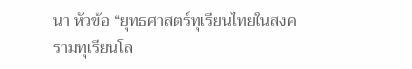นา หัวข้อ “ยุทธศาสตร์ทุเรียนไทยในสงครามทุเรียนโล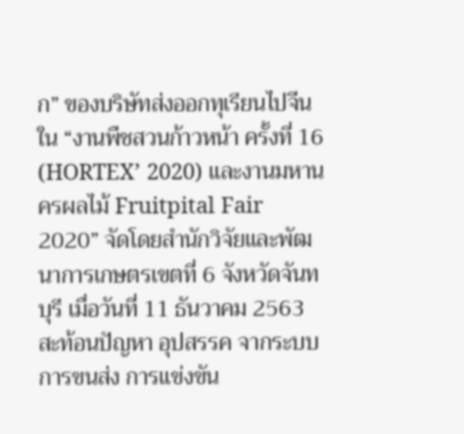ก” ของบริษัทส่งออกทุเรียนไปจีน ใน “งานพืชสวนก้าวหน้า ครั้งที่ 16 (HORTEX’ 2020) และงานมหานครผลไม้ Fruitpital Fair 2020” จัดโดยสำนักวิจัยและพัฒนาการเกษตรเขตที่ 6 จังหวัดจันทบุรี เมื่อวันที่ 11 ธันวาคม 2563 สะท้อนปัญหา อุปสรรค จากระบบการขนส่ง การแข่งขัน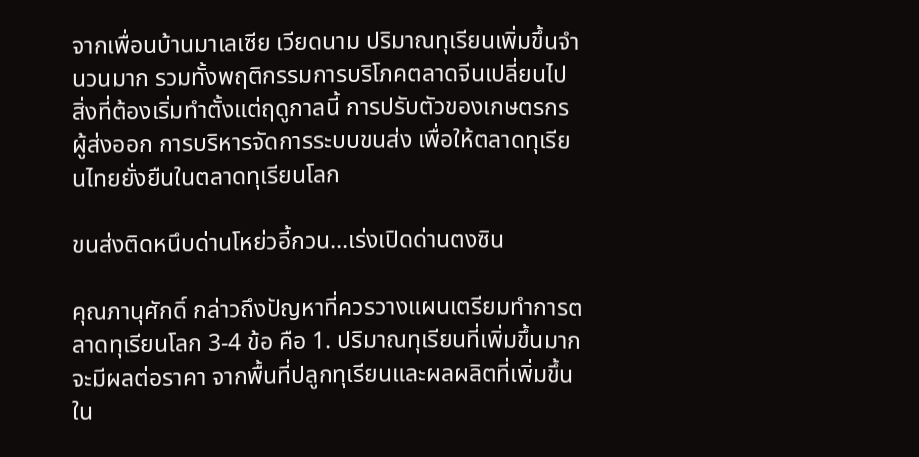จากเพื่อนบ้านมาเลเซีย เวียดนาม ปริมาณทุเรียนเพิ่มขึ้นจำนวนมาก รวมทั้งพฤติกรรมการบริโภคตลาดจีนเปลี่ยนไป สิ่งที่ต้องเริ่มทำตั้งแต่ฤดูกาลนี้ การปรับตัวของเกษตรกร ผู้ส่งออก การบริหารจัดการระบบขนส่ง เพื่อให้ตลาดทุเรียนไทยยั่งยืนในตลาดทุเรียนโลก

ขนส่งติดหนึบด่านโหย่วอี้กวน…เร่งเปิดด่านตงซิน

คุณภานุศักดิ์ กล่าวถึงปัญหาที่ควรวางแผนเตรียมทำการตลาดทุเรียนโลก 3-4 ข้อ คือ 1. ปริมาณทุเรียนที่เพิ่มขึ้นมากจะมีผลต่อราคา จากพื้นที่ปลูกทุเรียนและผลผลิตที่เพิ่มขึ้นใน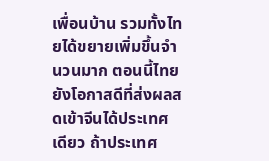เพื่อนบ้าน รวมทั้งไทยได้ขยายเพิ่มขึ้นจำนวนมาก ตอนนี้ไทยยังโอกาสดีที่ส่งผลสดเข้าจีนได้ประเทศเดียว ถ้าประเทศ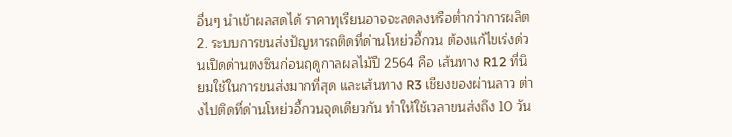อื่นๆ นำเข้าผลสดได้ ราคาทุเรียนอาจจะลดลงหรือต่ำกว่าการผลิต 2. ระบบการขนส่งปัญหารถติดที่ด่านโหย่วอี้กวน ต้องแก้ไขเร่งด่วนเปิดด่านตงซินก่อนฤดูกาลผลไม้ปี 2564 คือ เส้นทาง R12 ที่นิยมใช้ในการขนส่งมากที่สุด และเส้นทาง R3 เชียงของผ่านลาว ต่างไปติดที่ด่านโหย่วอี้กวนจุดเดียวกัน ทำให้ใช้เวลาขนส่งถึง 10 วัน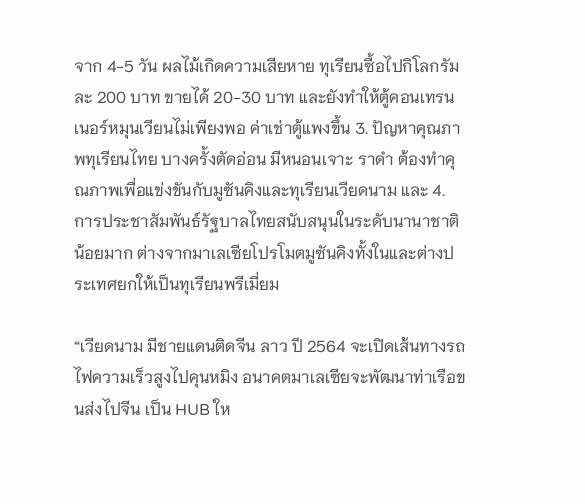จาก 4-5 วัน ผลไม้เกิดความเสียหาย ทุเรียนซื้อไปกิโลกรัมละ 200 บาท ขายได้ 20-30 บาท และยังทำให้ตู้คอนเทรนเนอร์หมุนเวียนไม่เพียงพอ ค่าเช่าตู้แพงขึ้น 3. ปัญหาคุณภาพทุเรียนไทย บางครั้งตัดอ่อน มีหนอนเจาะ ราดำ ต้องทำคุณภาพเพื่อแข่งขันกับมูซันคิงและทุเรียนเวียดนาม และ 4. การประชาสัมพันธ์รัฐบาลไทยสนับสนุนในระดับนานาชาติน้อยมาก ต่างจากมาเลเซียโปรโมตมูซันคิงทั้งในและต่างประเทศยกให้เป็นทุเรียนพรีเมี่ยม

“เวียดนาม มีชายแดนติดจีน ลาว ปี 2564 จะเปิดเส้นทางรถไฟความเร็วสูงไปคุนหมิง อนาคตมาเลเซียจะพัฒนาท่าเรือขนส่งไปจีน เป็น HUB ให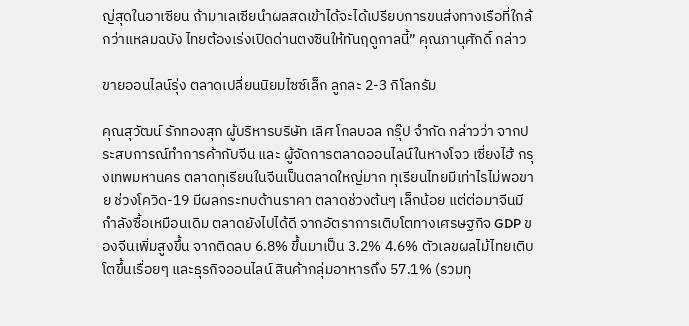ญ่สุดในอาเซียน ถ้ามาเลเซียนำผลสดเข้าได้จะได้เปรียบการขนส่งทางเรือที่ใกล้กว่าแหลมฉบัง ไทยต้องเร่งเปิดด่านตงซินให้ทันฤดูกาลนี้” คุณภานุศักดิ์ กล่าว

ขายออนไลน์รุ่ง ตลาดเปลี่ยนนิยมไซซ์เล็ก ลูกละ 2-3 กิโลกรัม

คุณสุวัฒน์ รักทองสุก ผู้บริหารบริษัท เลิศ โกลบอล กรุ๊ป จำกัด กล่าวว่า จากประสบการณ์ทำการค้ากับจีน และ ผู้จัดการตลาดออนไลน์ในหางโจว เซี่ยงไฮ้ กรุงเทพมหานคร ตลาดทุเรียนในจีนเป็นตลาดใหญ่มาก ทุเรียนไทยมีเท่าไรไม่พอขาย ช่วงโควิด-19 มีผลกระทบด้านราคา ตลาดช่วงต้นๆ เล็กน้อย แต่ต่อมาจีนมีกำลังซื้อเหมือนเดิม ตลาดยังไปได้ดี จากอัตราการเติบโตทางเศรษฐกิจ GDP ของจีนเพิ่มสูงขึ้น จากติดลบ 6.8% ขึ้นมาเป็น 3.2% 4.6% ตัวเลขผลไม้ไทยเติบโตขึ้นเรื่อยๆ และธุรกิจออนไลน์ สินค้ากลุ่มอาหารถึง 57.1% (รวมทุ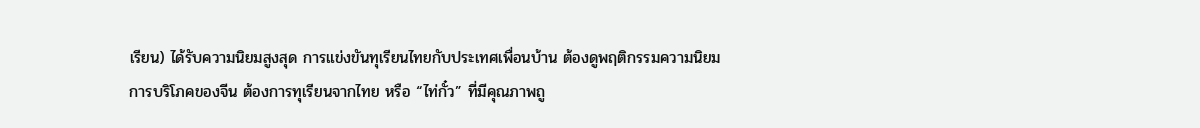เรียน) ได้รับความนิยมสูงสุด การแข่งขันทุเรียนไทยกับประเทศเพื่อนบ้าน ต้องดูพฤติกรรมความนิยมการบริโภคของจีน ต้องการทุเรียนจากไทย หรือ “ไท่กั๋ว” ที่มีคุณภาพถู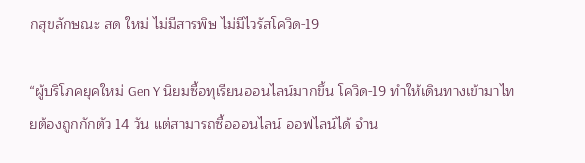กสุขลักษณะ สด ใหม่ ไม่มีสารพิษ ไม่มีไวรัสโควิด-19

“ผู้บริโภคยุคใหม่ Gen Y นิยมซื้อทุเรียนออนไลน์มากขึ้น โควิด-19 ทำให้เดินทางเข้ามาไทยต้องถูกกักตัว 14 วัน แต่สามารถซื้อออนไลน์ ออฟไลน์ได้ จำน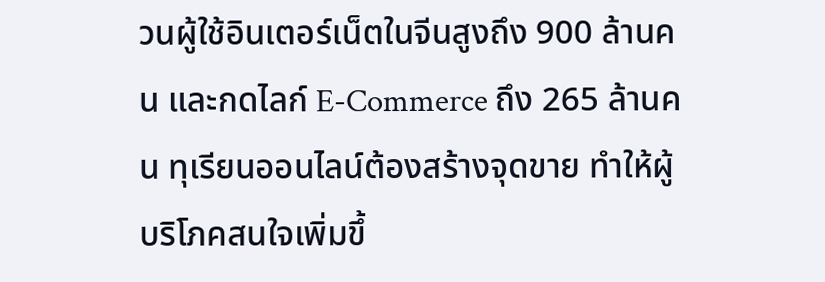วนผู้ใช้อินเตอร์เน็ตในจีนสูงถึง 900 ล้านคน และกดไลก์ E-Commerce ถึง 265 ล้านคน ทุเรียนออนไลน์ต้องสร้างจุดขาย ทำให้ผู้บริโภคสนใจเพิ่มขึ้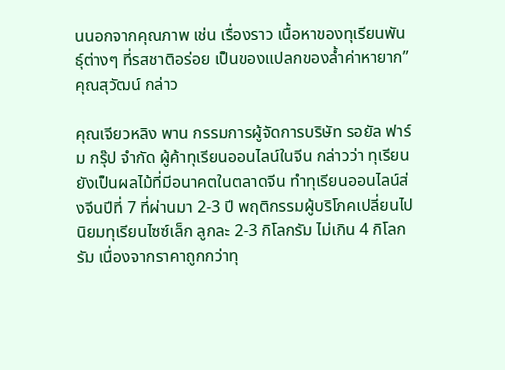นนอกจากคุณภาพ เช่น เรื่องราว เนื้อหาของทุเรียนพันธุ์ต่างๆ ที่รสชาติอร่อย เป็นของแปลกของล้ำค่าหายาก” คุณสุวัฒน์ กล่าว

คุณเจียวหลิง พาน กรรมการผู้จัดการบริษัท รอยัล ฟาร์ม กรุ๊ป จำกัด ผู้ค้าทุเรียนออนไลน์ในจีน กล่าวว่า ทุเรียนยังเป็นผลไม้ที่มีอนาคตในตลาดจีน ทำทุเรียนออนไลน์ส่งจีนปีที่ 7 ที่ผ่านมา 2-3 ปี พฤติกรรมผู้บริโภคเปลี่ยนไปนิยมทุเรียนไซซ์เล็ก ลูกละ 2-3 กิโลกรัม ไม่เกิน 4 กิโลกรัม เนื่องจากราคาถูกกว่าทุ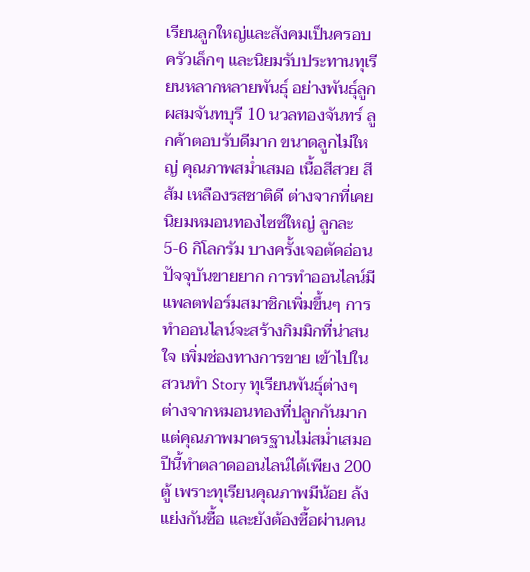เรียนลูกใหญ่และสังคมเป็นครอบครัวเล็กๆ และนิยมรับประทานทุเรียนหลากหลายพันธุ์ อย่างพันธุ์ลูกผสมจันทบุรี 10 นวลทองจันทร์ ลูกค้าตอบรับดีมาก ขนาดลูกไม่ใหญ่ คุณภาพสม่ำเสมอ เนื้อสีสวย สีส้ม เหลืองรสชาติดี ต่างจากที่เคยนิยมหมอนทองไซซ์ใหญ่ ลูกละ 5-6 กิโลกรัม บางครั้งเจอตัดอ่อนปัจจุบันขายยาก การทำออนไลน์มีแพลตฟอร์มสมาชิกเพิ่มขึ้นๆ การทำออนไลน์จะสร้างกิมมิกที่น่าสนใจ เพิ่มช่องทางการขาย เข้าไปในสวนทำ Story ทุเรียนพันธุ์ต่างๆ ต่างจากหมอนทองที่ปลูกกันมากแต่คุณภาพมาตรฐานไม่สม่ำเสมอ ปีนี้ทำตลาดออนไลน์ได้เพียง 200 ตู้ เพราะทุเรียนคุณภาพมีน้อย ล้งแย่งกันซื้อ และยังต้องซื้อผ่านคน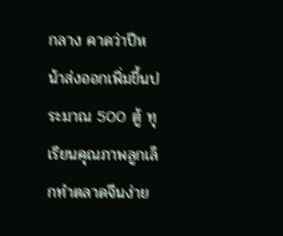กลาง คาดว่าปีหน้าส่งออกเพิ่มขึ้นประมาณ 500 ตู้ ทุเรียนคุณภาพลูกเล็กทำตลาดจีนง่าย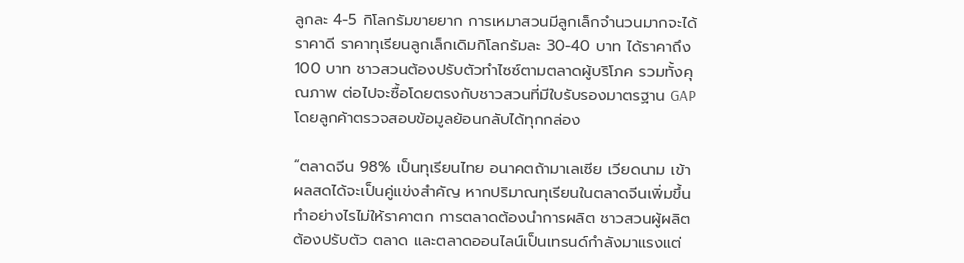ลูกละ 4-5 กิโลกรัมขายยาก การเหมาสวนมีลูกเล็กจำนวนมากจะได้ราคาดี ราคาทุเรียนลูกเล็กเดิมกิโลกรัมละ 30-40 บาท ได้ราคาถึง 100 บาท ชาวสวนต้องปรับตัวทำไซซ์ตามตลาดผู้บริโภค รวมทั้งคุณภาพ ต่อไปจะซื้อโดยตรงกับชาวสวนที่มีใบรับรองมาตรฐาน GAP โดยลูกค้าตรวจสอบข้อมูลย้อนกลับได้ทุกกล่อง

“ตลาดจีน 98% เป็นทุเรียนไทย อนาคตถ้ามาเลเซีย เวียดนาม เข้าผลสดได้จะเป็นคู่แข่งสำคัญ หากปริมาณทุเรียนในตลาดจีนเพิ่มขึ้น ทำอย่างไรไม่ให้ราคาตก การตลาดต้องนำการผลิต ชาวสวนผู้ผลิตต้องปรับตัว ตลาด และตลาดออนไลน์เป็นเทรนด์กำลังมาแรงแต่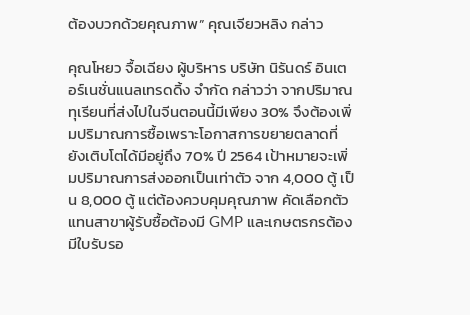ต้องบวกด้วยคุณภาพ” คุณเจียวหลิง กล่าว

คุณโหยว จื้อเฉียง ผู้บริหาร บริษัท นิรันดร์ อินเตอร์เนชั่นแนลเทรดดิ้ง จำกัด กล่าวว่า จากปริมาณทุเรียนที่ส่งไปในจีนตอนนี้มีเพียง 30% จึงต้องเพิ่มปริมาณการซื้อเพราะโอกาสการขยายตลาดที่ยังเติบโตได้มีอยู่ถึง 70% ปี 2564 เป้าหมายจะเพิ่มปริมาณการส่งออกเป็นเท่าตัว จาก 4,000 ตู้ เป็น 8,000 ตู้ แต่ต้องควบคุมคุณภาพ คัดเลือกตัวแทนสาขาผู้รับซื้อต้องมี GMP และเกษตรกรต้องมีใบรับรอ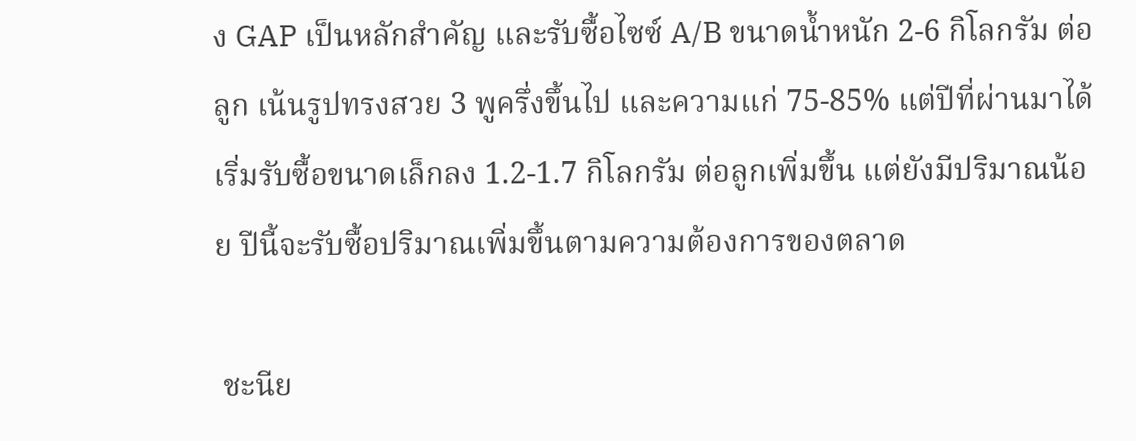ง GAP เป็นหลักสำคัญ และรับซื้อไซซ์ A/B ขนาดน้ำหนัก 2-6 กิโลกรัม ต่อลูก เน้นรูปทรงสวย 3 พูครึ่งขึ้นไป และความแก่ 75-85% แต่ปีที่ผ่านมาได้เริ่มรับซื้อขนาดเล็กลง 1.2-1.7 กิโลกรัม ต่อลูกเพิ่มขึ้น แต่ยังมีปริมาณน้อย ปีนี้จะรับซื้อปริมาณเพิ่มขึ้นตามความต้องการของตลาด

 ชะนีย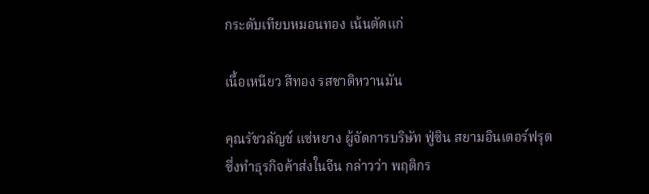กระดับเทียบหมอนทอง เน้นตัดแก่

เนื้อเหนียว สีทอง รสชาติหวานมัน

คุณรัชวลัญช์ แซ่หยาง ผู้จัดการบริษัท ฟู่ซิน สยามอินเตอร์ฟรุต ซึ่งทำธุรกิจค้าส่งในจีน กล่าวว่า พฤติกร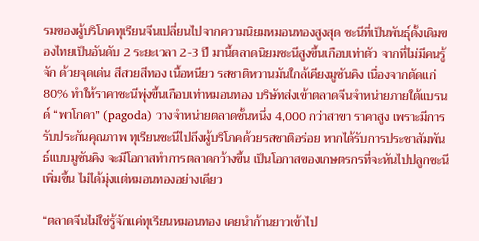รมของผู้บริโภคทุเรียนจีนเปลี่ยนไปจากความนิยมหมอนทองสูงสุด ชะนีที่เป็นพันธุ์ดั้งเดิมของไทยเป็นอันดับ 2 ระยะเวลา 2-3 ปี มานี้ตลาดนิยมชะนีสูงขึ้นเกือบเท่าตัว จากที่ไม่มีคนรู้จัก ด้วยจุดเด่น สีสวยสีทอง เนื้อหนียว รสชาติหวานมันใกล้เคียงมูซันคิง เนื่องจากตัดแก่ 80% ทำให้ราคาชะนีพุ่งขึ้นเกือบเท่าหมอนทอง บริษัทส่งเข้าตลาดจีนจำหน่ายภายใต้แบรนด์ “พาโกดา” (pagoda) วางจำหน่ายตลาดชั้นหนึ่ง 4,000 กว่าสาขา ราคาสูง เพราะมีการรับประกันคุณภาพ ทุเรียนชะนีไปถึงผู้บริโภคด้วยรสชาติอร่อย หากได้รับการประชาสัมพันธ์แบบมูซันคิง จะมีโอกาสทำการตลาดกว้างขึ้น เป็นโอกาสของเกษตรกรที่จะหันไปปลูกชะนีเพิ่มขึ้น ไม่ได้มุ่งแต่หมอนทองอย่างเดียว

“ตลาดจีนไม่ใช่รู้จักแค่ทุเรียนหมอนทอง เคยนำก้านยาวเข้าไป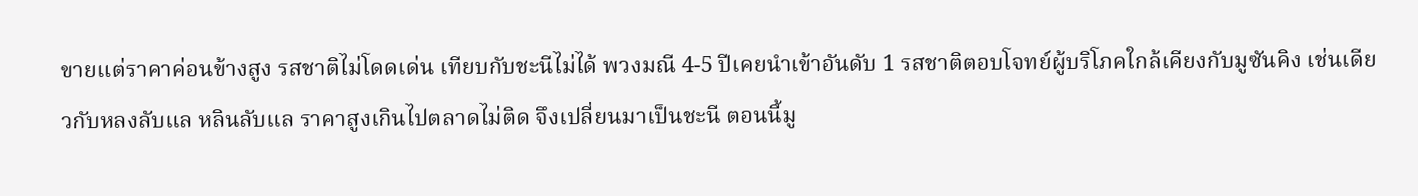ขายแต่ราคาค่อนข้างสูง รสชาติไม่โดดเด่น เทียบกับชะนีไม่ได้ พวงมณี 4-5 ปีเคยนำเข้าอันดับ 1 รสชาติตอบโจทย์ผู้บริโภคใกล้เคียงกับมูซันคิง เช่นเดียวกับหลงลับแล หลินลับแล ราคาสูงเกินไปตลาดไม่ติด จึงเปลี่ยนมาเป็นชะนี ตอนนี้มู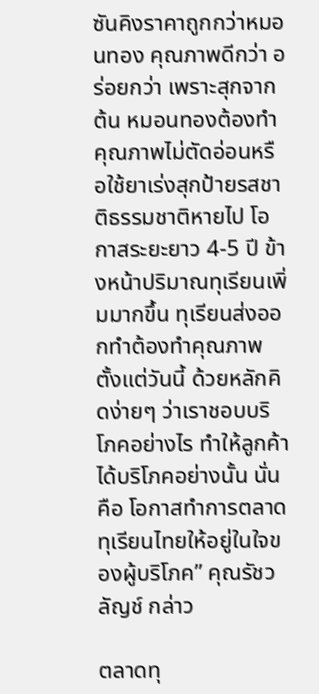ซันคิงราคาถูกกว่าหมอนทอง คุณภาพดีกว่า อร่อยกว่า เพราะสุกจากต้น หมอนทองต้องทำคุณภาพไม่ตัดอ่อนหรือใช้ยาเร่งสุกป้ายรสชาติธรรมชาติหายไป โอกาสระยะยาว 4-5 ปี ข้างหน้าปริมาณทุเรียนเพิ่มมากขึ้น ทุเรียนส่งออกทำต้องทำคุณภาพตั้งแต่วันนี้ ด้วยหลักคิดง่ายๆ ว่าเราชอบบริโภคอย่างไร ทำให้ลูกค้าได้บริโภคอย่างนั้น นั่นคือ โอกาสทำการตลาดทุเรียนไทยให้อยู่ในใจของผู้บริโภค” คุณรัชวลัญช์ กล่าว

ตลาดทุ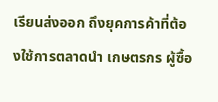เรียนส่งออก ถึงยุคการค้าที่ต้องใช้การตลาดนำ เกษตรกร ผู้ซื้อ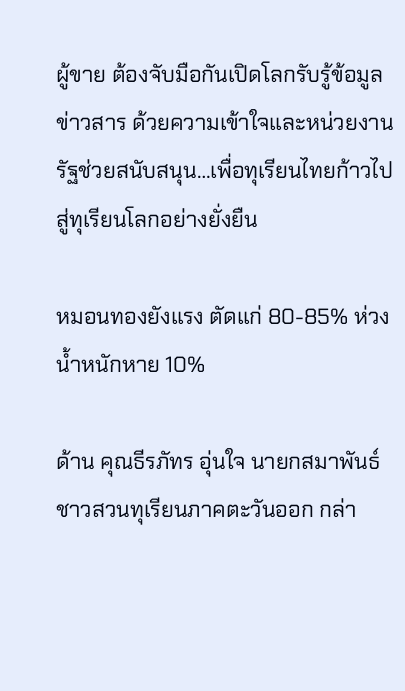ผู้ขาย ต้องจับมือกันเปิดโลกรับรู้ข้อมูล ข่าวสาร ด้วยความเข้าใจและหน่วยงานรัฐช่วยสนับสนุน…เพื่อทุเรียนไทยก้าวไปสู่ทุเรียนโลกอย่างยั่งยืน

หมอนทองยังแรง ตัดแก่ 80-85% ห่วงน้ำหนักหาย 10%

ด้าน คุณธีรภัทร อุ่นใจ นายกสมาพันธ์ชาวสวนทุเรียนภาคตะวันออก กล่า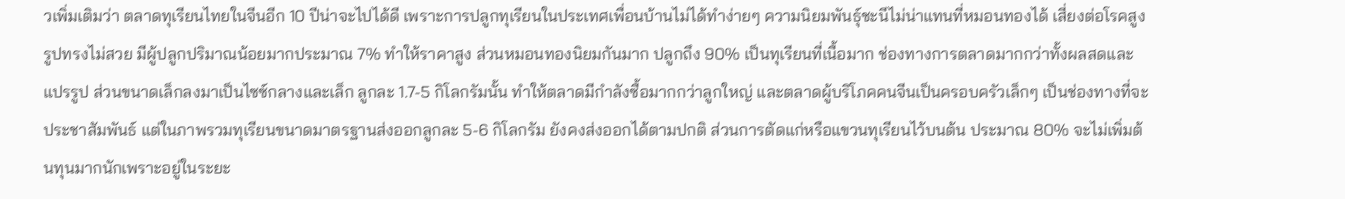วเพิ่มเติมว่า ตลาดทุเรียนไทยในจีนอีก 10 ปีน่าจะไปได้ดี เพราะการปลูกทุเรียนในประเทศเพื่อนบ้านไม่ได้ทำง่ายๆ ความนิยมพันธุ์ชะนีไม่น่าแทนที่หมอนทองได้ เสี่ยงต่อโรคสูง รูปทรงไม่สวย มีผู้ปลูกปริมาณน้อยมากประมาณ 7% ทำให้ราคาสูง ส่วนหมอนทองนิยมกันมาก ปลูกถึง 90% เป็นทุเรียนที่เนื้อมาก ช่องทางการตลาดมากกว่าทั้งผลสดและแปรรูป ส่วนขนาดเล็กลงมาเป็นไซซ์กลางและเล็ก ลูกละ 1.7-5 กิโลกรัมนั้น ทำให้ตลาดมีกำลังซื้อมากกว่าลูกใหญ่ และตลาดผู้บริโภคคนจีนเป็นครอบครัวเล็กๆ เป็นช่องทางที่จะประชาสัมพันธ์ แต่ในภาพรวมทุเรียนขนาดมาตรฐานส่งออกลูกละ 5-6 กิโลกรัม ยังคงส่งออกได้ตามปกติ ส่วนการตัดแก่หรือแขวนทุเรียนไว้บนต้น ประมาณ 80% จะไม่เพิ่มต้นทุนมากนักเพราะอยู่ในระยะ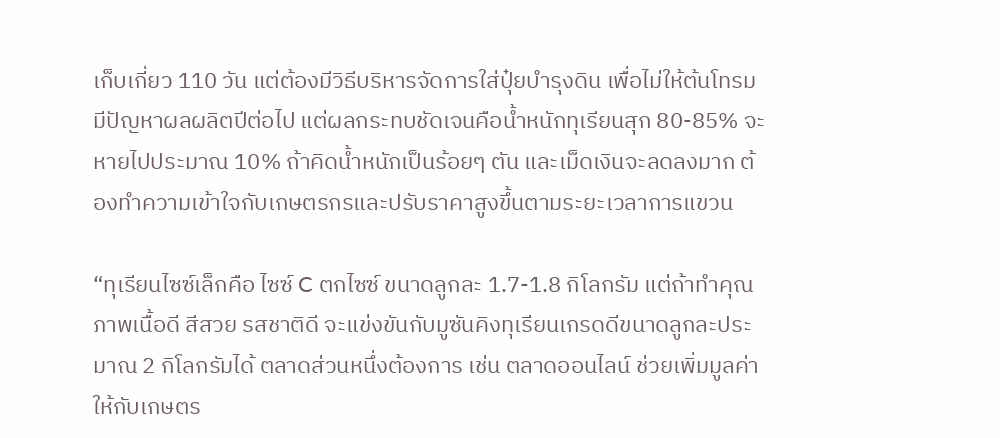เก็บเกี่ยว 110 วัน แต่ต้องมีวิธีบริหารจัดการใส่ปุ๋ยบำรุงดิน เพื่อไม่ให้ต้นโทรมมีปัญหาผลผลิตปีต่อไป แต่ผลกระทบชัดเจนคือน้ำหนักทุเรียนสุก 80-85% จะหายไปประมาณ 10% ถ้าคิดน้ำหนักเป็นร้อยๆ ตัน และเม็ดเงินจะลดลงมาก ต้องทำความเข้าใจกับเกษตรกรและปรับราคาสูงขึ้นตามระยะเวลาการแขวน

“ทุเรียนไซซ์เล็กคือ ไซซ์ C ตกไซซ์ ขนาดลูกละ 1.7-1.8 กิโลกรัม แต่ถ้าทำคุณภาพเนื้อดี สีสวย รสชาติดี จะแข่งขันกับมูซันคิงทุเรียนเกรดดีขนาดลูกละประมาณ 2 กิโลกรัมได้ ตลาดส่วนหนึ่งต้องการ เช่น ตลาดออนไลน์ ช่วยเพิ่มมูลค่าให้กับเกษตร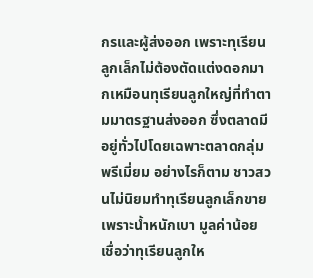กรและผู้ส่งออก เพราะทุเรียนลูกเล็กไม่ต้องตัดแต่งดอกมากเหมือนทุเรียนลูกใหญ่ที่ทำตามมาตรฐานส่งออก ซึ่งตลาดมีอยู่ทั่วไปโดยเฉพาะตลาดกลุ่มพรีเมี่ยม อย่างไรก็ตาม ชาวสวนไม่นิยมทำทุเรียนลูกเล็กขายเพราะน้ำหนักเบา มูลค่าน้อย เชื่อว่าทุเรียนลูกให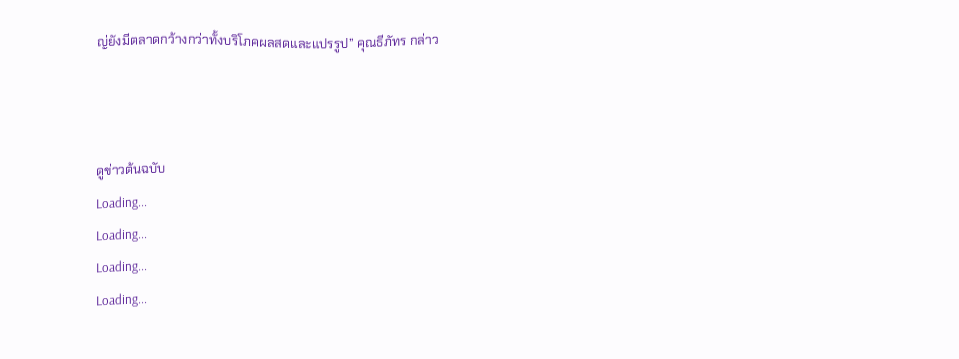ญ่ยังมีตลาดกว้างกว่าทั้งบริโภคผลสดและแปรรูป” คุณธีภัทร กล่าว



ดูข่าวต้นฉบับ
Loading...
Loading...
Loading...
Loading...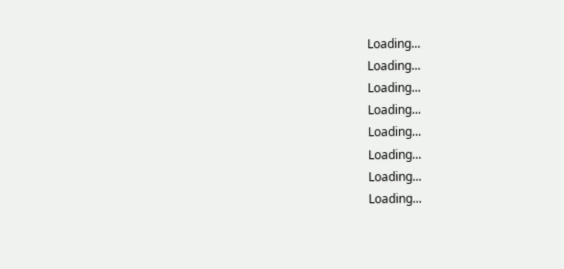Loading...
Loading...
Loading...
Loading...
Loading...
Loading...
Loading...
Loading...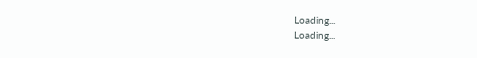Loading...
Loading...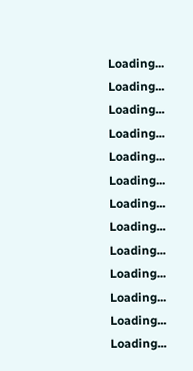Loading...
Loading...
Loading...
Loading...
Loading...
Loading...
Loading...
Loading...
Loading...
Loading...
Loading...
Loading...
Loading...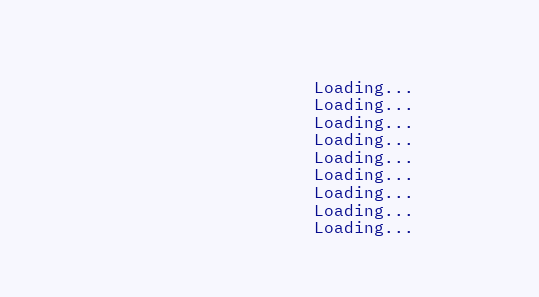Loading...
Loading...
Loading...
Loading...
Loading...
Loading...
Loading...
Loading...
Loading...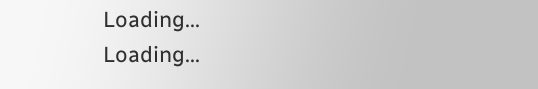Loading...
Loading...